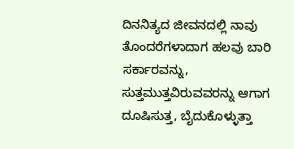ದಿನನಿತ್ಯದ ಜೀವನದಲ್ಲಿ ನಾವು ತೊಂದರೆಗಳಾದಾಗ ಹಲವು ಬಾರಿ ಸರ್ಕಾರವನ್ನು, ಸುತ್ತಮುತ್ತವಿರುವವರನ್ನು ಆಗಾಗ ದೂಷಿಸುತ್ತ, ಬೈದುಕೊಳ್ಳುತ್ತಾ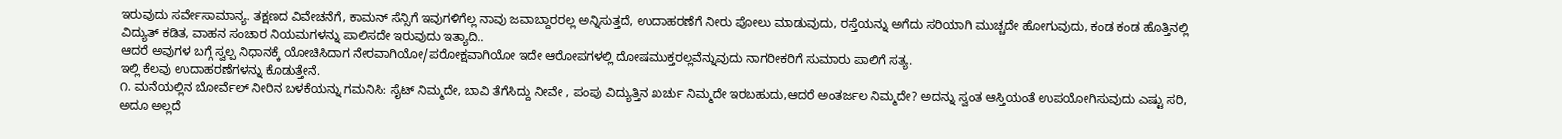ಇರುವುದು ಸರ್ವೇಸಾಮಾನ್ಯ. ತಕ್ಷಣದ ವಿವೇಚನೆಗೆ, ಕಾಮನ್ ಸೆನ್ಸಿಗೆ ಇವುಗಳಿಗೆಲ್ಲ ನಾವು ಜವಾಬ್ದಾರರಲ್ಲ ಅನ್ನಿಸುತ್ತದೆ, ಉದಾಹರಣೆಗೆ ನೀರು ಪೋಲು ಮಾಡುವುದು, ರಸ್ತೆಯನ್ನು ಅಗೆದು ಸರಿಯಾಗಿ ಮುಚ್ಚದೇ ಹೋಗುವುದು, ಕಂಡ ಕಂಡ ಹೊತ್ತಿನಲ್ಲಿ ವಿದ್ಯುತ್ ಕಡಿತ, ವಾಹನ ಸಂಚಾರ ನಿಯಮಗಳನ್ನು ಪಾಲಿಸದೇ ಇರುವುದು ಇತ್ಯಾದಿ..
ಆದರೆ ಅವುಗಳ ಬಗ್ಗೆ ಸ್ವಲ್ಪ ನಿಧಾನಕ್ಕೆ ಯೋಚಿಸಿದಾಗ ನೇರವಾಗಿಯೋ/ಪರೋಕ್ಷವಾಗಿಯೋ ಇದೇ ಆರೋಪಗಳಲ್ಲಿ ದೋಷಮುಕ್ತರಲ್ಲವೆನ್ನುವುದು ನಾಗರೀಕರಿಗೆ ಸುಮಾರು ಪಾಲಿಗೆ ಸತ್ಯ.
ಇಲ್ಲಿ ಕೆಲವು ಉದಾಹರಣೆಗಳನ್ನು ಕೊಡುತ್ತೇನೆ.
೧. ಮನೆಯಲ್ಲಿನ ಬೋರ್ವೆಲ್ ನೀರಿನ ಬಳಕೆಯನ್ನು ಗಮನಿಸಿ: ಸೈಟ್ ನಿಮ್ಮದೇ, ಬಾವಿ ತೆಗೆಸಿದ್ದು ನೀವೇ , ಪಂಪು ವಿದ್ಯುತ್ತಿನ ಖರ್ಚು ನಿಮ್ಮದೇ ಇರಬಹುದು,ಆದರೆ ಅಂತರ್ಜಲ ನಿಮ್ಮದೇ? ಅದನ್ನು ಸ್ವಂತ ಆಸ್ತಿಯಂತೆ ಉಪಯೋಗಿಸುವುದು ಎಷ್ಟು ಸರಿ, ಅದೂ ಅಲ್ಲದೆ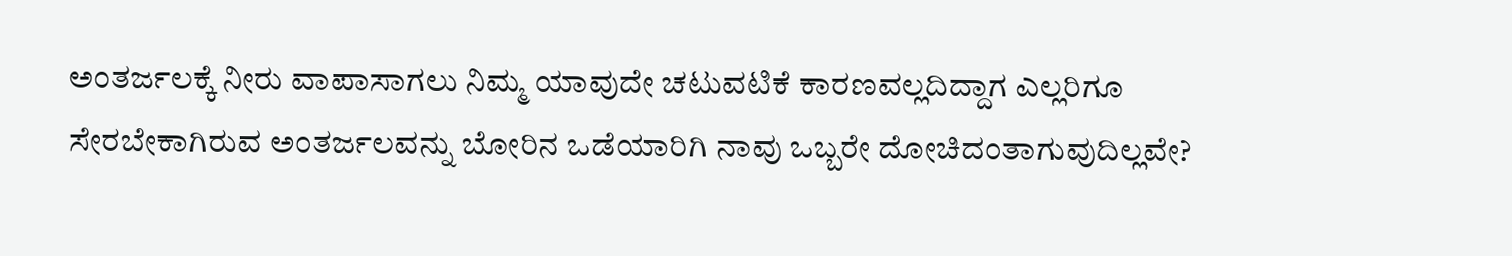ಅಂತರ್ಜಲಕ್ಕೆ ನೀರು ವಾಪಾಸಾಗಲು ನಿಮ್ಮ ಯಾವುದೇ ಚಟುವಟಿಕೆ ಕಾರಣವಲ್ಲದಿದ್ದಾಗ ಎಲ್ಲರಿಗೂ ಸೇರಬೇಕಾಗಿರುವ ಅಂತರ್ಜಲವನ್ನು ಬೋರಿನ ಒಡೆಯಾರಿಗಿ ನಾವು ಒಬ್ಬರೇ ದೋಚಿದಂತಾಗುವುದಿಲ್ಲವೇ?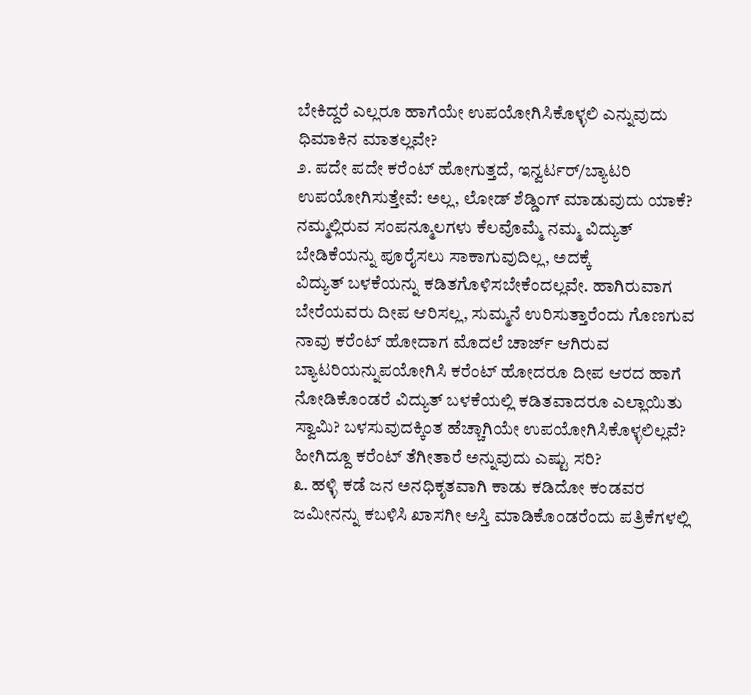ಬೇಕಿದ್ದರೆ ಎಲ್ಲರೂ ಹಾಗೆಯೇ ಉಪಯೋಗಿಸಿಕೊಳ್ಳಲಿ ಎನ್ನುವುದು ಧಿಮಾಕಿನ ಮಾತಲ್ಲವೇ?
೨. ಪದೇ ಪದೇ ಕರೆಂಟ್ ಹೋಗುತ್ತದೆ, ಇನ್ವರ್ಟರ್/ಬ್ಯಾಟರಿ ಉಪಯೋಗಿಸುತ್ತೇವೆ: ಅಲ್ಲ, ಲೋಡ್ ಶೆಡ್ಡಿಂಗ್ ಮಾಡುವುದು ಯಾಕೆ? ನಮ್ಮಲ್ಲಿರುವ ಸಂಪನ್ಮೂಲಗಳು ಕೆಲವೊಮ್ಮೆ ನಮ್ಮ ವಿದ್ಯುತ್ ಬೇಡಿಕೆಯನ್ನು ಪೂರೈಸಲು ಸಾಕಾಗುವುದಿಲ್ಲ, ಅದಕ್ಕೆ
ವಿದ್ಯುತ್ ಬಳಕೆಯನ್ನು ಕಡಿತಗೊಳಿಸಬೇಕೆಂದಲ್ಲವೇ. ಹಾಗಿರುವಾಗ ಬೇರೆಯವರು ದೀಪ ಆರಿಸಲ್ಲ, ಸುಮ್ಮನೆ ಉರಿಸುತ್ತಾರೆಂದು ಗೊಣಗುವ ನಾವು ಕರೆಂಟ್ ಹೋದಾಗ ಮೊದಲೆ ಚಾರ್ಜ್ ಆಗಿರುವ ಬ್ಯಾಟರಿಯನ್ನುಪಯೋಗಿಸಿ ಕರೆಂಟ್ ಹೋದರೂ ದೀಪ ಆರದ ಹಾಗೆ ನೋಡಿಕೊಂಡರೆ ವಿದ್ಯುತ್ ಬಳಕೆಯಲ್ಲಿ ಕಡಿತವಾದರೂ ಎಲ್ಲಾಯಿತು ಸ್ವಾಮಿ? ಬಳಸುವುದಕ್ಕಿಂತ ಹೆಚ್ಚಾಗಿಯೇ ಉಪಯೋಗಿಸಿಕೊಳ್ಳಲಿಲ್ಲವೆ? ಹೀಗಿದ್ದೂ ಕರೆಂಟ್ ತೆಗೀತಾರೆ ಅನ್ನುವುದು ಎಷ್ಟು ಸರಿ?
೩. ಹಳ್ಳಿ ಕಡೆ ಜನ ಅನಧಿಕೃತವಾಗಿ ಕಾಡು ಕಡಿದೋ ಕಂಡವರ ಜಮೀನನ್ನು ಕಬಳಿಸಿ ಖಾಸಗೀ ಆಸ್ತಿ ಮಾಡಿಕೊಂಡರೆಂದು ಪತ್ರಿಕೆಗಳಲ್ಲಿ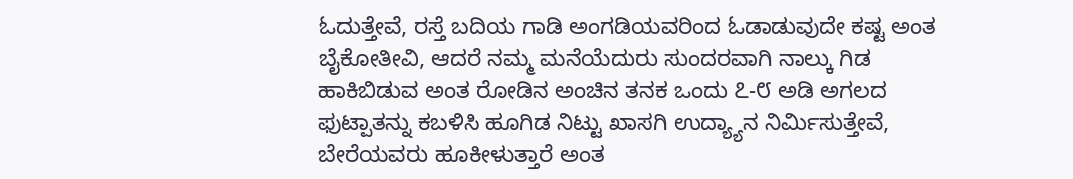ಓದುತ್ತೇವೆ, ರಸ್ತೆ ಬದಿಯ ಗಾಡಿ ಅಂಗಡಿಯವರಿಂದ ಓಡಾಡುವುದೇ ಕಷ್ಟ ಅಂತ ಬೈಕೋತೀವಿ, ಆದರೆ ನಮ್ಮ ಮನೆಯೆದುರು ಸುಂದರವಾಗಿ ನಾಲ್ಕು ಗಿಡ ಹಾಕಿಬಿಡುವ ಅಂತ ರೋಡಿನ ಅಂಚಿನ ತನಕ ಒಂದು ೭-೮ ಅಡಿ ಅಗಲದ ಫುಟ್ಪಾತನ್ನು ಕಬಳಿಸಿ ಹೂಗಿಡ ನಿಟ್ಟು ಖಾಸಗಿ ಉದ್ಯ್ಯಾನ ನಿರ್ಮಿಸುತ್ತೇವೆ, ಬೇರೆಯವರು ಹೂಕೀಳುತ್ತಾರೆ ಅಂತ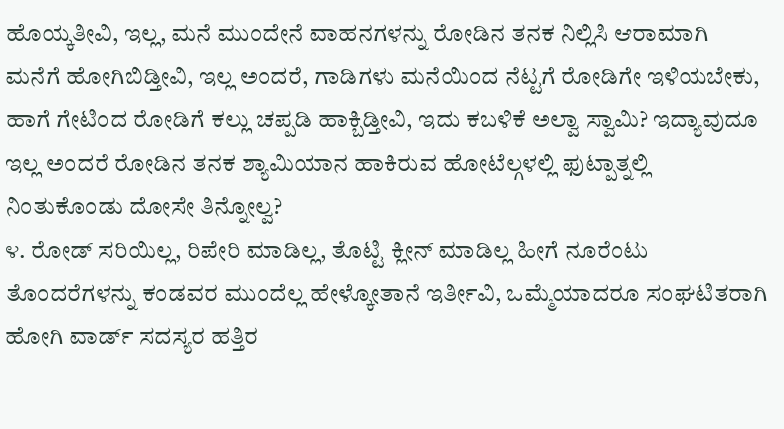ಹೊಯ್ಕತೀವಿ, ಇಲ್ಲ, ಮನೆ ಮುಂದೇನೆ ವಾಹನಗಳನ್ನು ರೋಡಿನ ತನಕ ನಿಲ್ಲಿಸಿ ಆರಾಮಾಗಿ ಮನೆಗೆ ಹೋಗಿಬಿಡ್ತೀವಿ, ಇಲ್ಲ ಅಂದರೆ, ಗಾಡಿಗಳು ಮನೆಯಿಂದ ನೆಟ್ಟಗೆ ರೋಡಿಗೇ ಇಳಿಯಬೇಕು, ಹಾಗೆ ಗೇಟಿಂದ ರೋಡಿಗೆ ಕಲ್ಲು ಚಪ್ಪಡಿ ಹಾಕ್ಬಿಡ್ತೀವಿ, ಇದು ಕಬಳಿಕೆ ಅಲ್ವಾ ಸ್ವಾಮಿ? ಇದ್ಯಾವುದೂ ಇಲ್ಲ ಅಂದರೆ ರೋಡಿನ ತನಕ ಶ್ಯಾಮಿಯಾನ ಹಾಕಿರುವ ಹೋಟೆಲ್ಗಳಲ್ಲಿ ಫುಟ್ಪಾತ್ನಲ್ಲಿ ನಿಂತುಕೊಂಡು ದೋಸೇ ತಿನ್ನೋಲ್ವ?
೪. ರೋಡ್ ಸರಿಯಿಲ್ಲ, ರಿಪೇರಿ ಮಾಡಿಲ್ಲ, ತೊಟ್ಟಿ ಕ್ಲೀನ್ ಮಾಡಿಲ್ಲ ಹೀಗೆ ನೂರೆಂಟು ತೊಂದರೆಗಳನ್ನು ಕಂಡವರ ಮುಂದೆಲ್ಲ ಹೇಳ್ಕೋತಾನೆ ಇರ್ತೀವಿ, ಒಮ್ಮೆಯಾದರೂ ಸಂಘಟಿತರಾಗಿ ಹೋಗಿ ವಾರ್ಡ್ ಸದಸ್ಯರ ಹತ್ತಿರ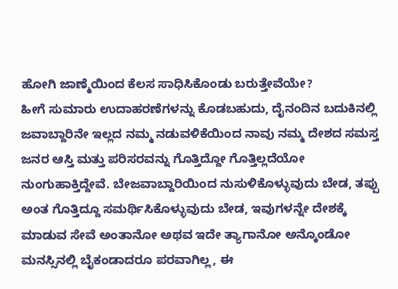ಹೋಗಿ ಜಾಣ್ಮೆಯಿಂದ ಕೆಲಸ ಸಾಧಿಸಿಕೊಂಡು ಬರುತ್ತೇವೆಯೇ?
ಹೀಗೆ ಸುಮಾರು ಉದಾಹರಣೆಗಳನ್ನು ಕೊಡಬಹುದು, ದೈನಂದಿನ ಬದುಕಿನಲ್ಲಿ ಜವಾಬ್ದಾರಿನೇ ಇಲ್ಲದ ನಮ್ಮ ನಡುವಳಿಕೆಯಿಂದ ನಾವು ನಮ್ಮ ದೇಶದ ಸಮಸ್ತ ಜನರ ಆಸ್ತಿ ಮತ್ತು ಪರಿಸರವನ್ನು ಗೊತ್ತಿದ್ದೋ ಗೊತ್ತಿಲ್ಲದೆಯೋ ನುಂಗುಹಾಕ್ತಿದ್ದೇವೆ. ಬೇಜವಾಬ್ದಾರಿಯಿಂದ ನುಸುಳಿಕೊಳ್ಳುವುದು ಬೇಡ, ತಪ್ಪು ಅಂತ ಗೊತ್ತಿದ್ದೂ ಸಮರ್ಥಿಸಿಕೊಳ್ಳುವುದು ಬೇಡ, ಇವುಗಳನ್ನೇ ದೇಶಕ್ಕೆ ಮಾಡುವ ಸೇವೆ ಅಂತಾನೋ ಅಥವ ಇದೇ ತ್ಯಾಗಾನೋ ಅನ್ಕೊಂಡೋ ಮನಸ್ಸಿನಲ್ಲಿ ಬೈಕಂಡಾದರೂ ಪರವಾಗಿಲ್ಲ, ಈ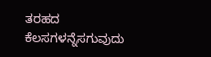ತರಹದ ಕೆಲಸಗಳನ್ನೆಸಗುವುದು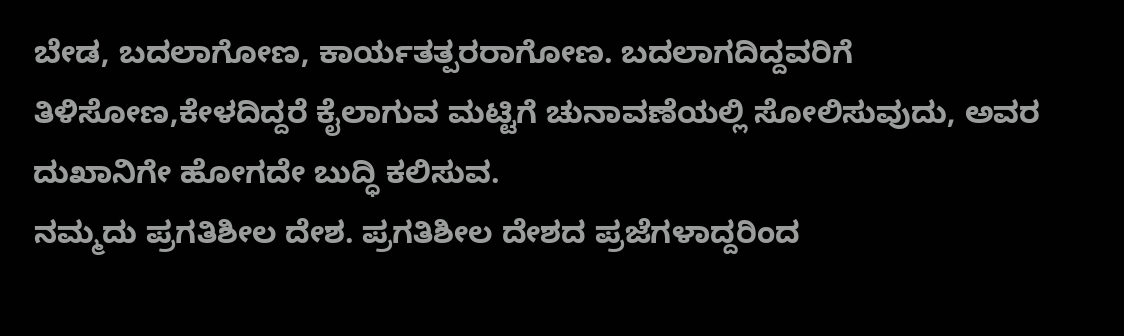ಬೇಡ, ಬದಲಾಗೋಣ, ಕಾರ್ಯತತ್ಪರರಾಗೋಣ. ಬದಲಾಗದಿದ್ದವರಿಗೆ ತಿಳಿಸೋಣ,ಕೇಳದಿದ್ದರೆ ಕೈಲಾಗುವ ಮಟ್ಟಿಗೆ ಚುನಾವಣೆಯಲ್ಲಿ ಸೋಲಿಸುವುದು, ಅವರ ದುಖಾನಿಗೇ ಹೋಗದೇ ಬುದ್ಧಿ ಕಲಿಸುವ.
ನಮ್ಮದು ಪ್ರಗತಿಶೀಲ ದೇಶ. ಪ್ರಗತಿಶೀಲ ದೇಶದ ಪ್ರಜೆಗಳಾದ್ದರಿಂದ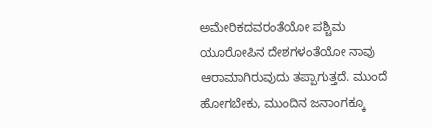ಅಮೇರಿಕದವರಂತೆಯೋ ಪಶ್ಚಿಮ ಯೂರೋಪಿನ ದೇಶಗಳಂತೆಯೋ ನಾವು ಆರಾಮಾಗಿರುವುದು ತಪ್ಪಾಗುತ್ತದೆ. ಮುಂದೆ ಹೋಗಬೇಕು, ಮುಂದಿನ ಜನಾಂಗಕ್ಕೂ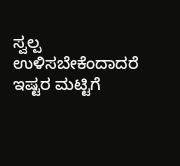ಸ್ವಲ್ಪ ಉಳಿಸಬೇಕೆಂದಾದರೆ ಇಷ್ಟರ ಮಟ್ಟಿಗೆ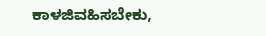ಕಾಳಜಿವಹಿಸಬೇಕು,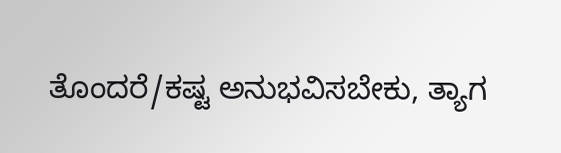ತೊಂದರೆ/ಕಷ್ಟ ಅನುಭವಿಸಬೇಕು, ತ್ಯಾಗ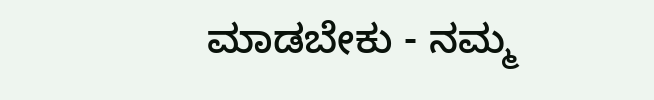ಮಾಡಬೇಕು - ನಮ್ಮ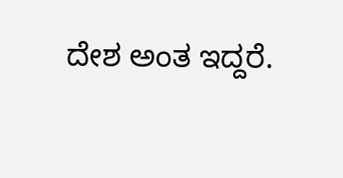ದೇಶ ಅಂತ ಇದ್ದರೆ.